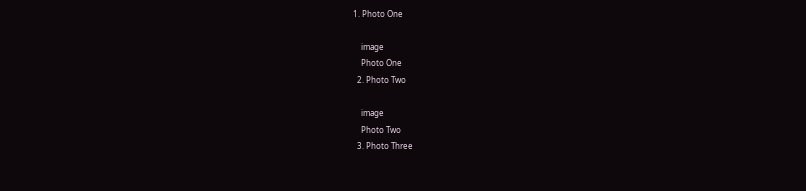1. Photo One

    image
    Photo One
  2. Photo Two

    image
    Photo Two
  3. Photo Three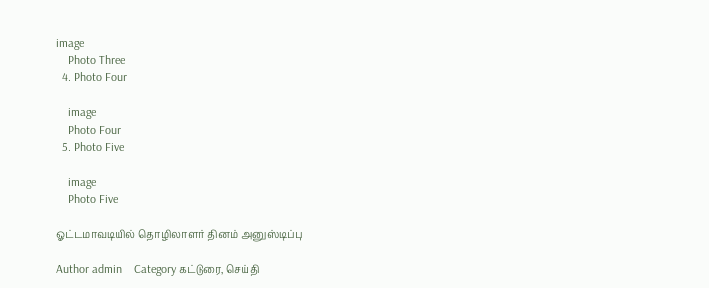image
    Photo Three
  4. Photo Four

    image
    Photo Four
  5. Photo Five

    image
    Photo Five

ஓட்டமாவடியில் தொழிலாளர் தினம் அனுஸ்டிப்பு

Author admin    Category கட்டுரை, செய்தி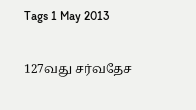Tags 1 May 2013

127வது சர்வதேச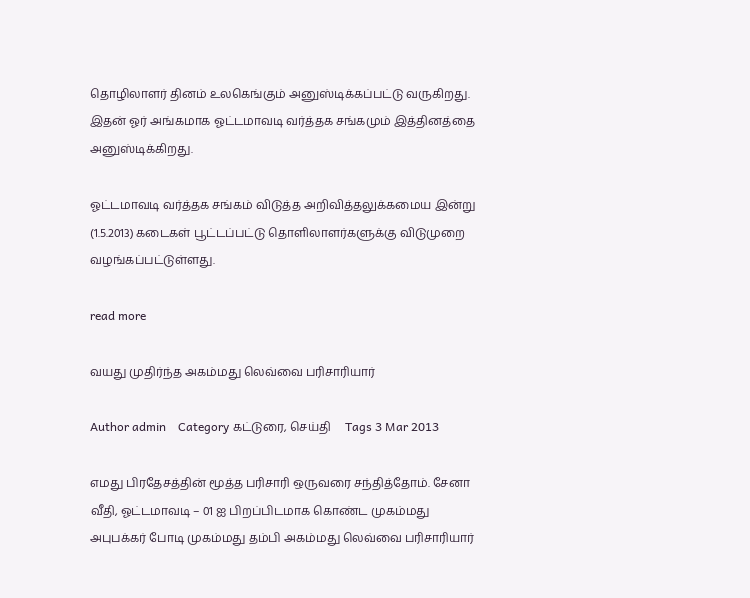தொழிலாளர் தினம் உலகெங்கும் அனுஸ்டிக்கப்பட்டு வருகிறது. இதன் ஓர் அங்கமாக ஓட்டமாவடி வர்த்தக சங்கமும் இத்தினத்தை அனுஸ்டிக்கிறது.

ஓட்டமாவடி வர்த்தக சங்கம் விடுத்த அறிவித்தலுக்கமைய இன்று (1.5.2013) கடைகள் பூட்டப்பட்டு தொளிலாளர்களுக்கு விடுமுறை வழங்கப்பட்டுள்ளது.

read more

வயது முதிர்ந்த அகம்மது லெவ்வை பரிசாரியார்

Author admin    Category கட்டுரை, செய்தி     Tags 3 Mar 2013

எமது பிரதேசத்தின் மூத்த பரிசாரி ஒருவரை சந்தித்தோம். சேனா வீதி, ஓட்டமாவடி – 01 ஐ பிறப்பிடமாக கொண்ட முகம்மது அபுபக்கர் போடி முகம்மது தம்பி அகம்மது லெவ்வை பரிசாரியார்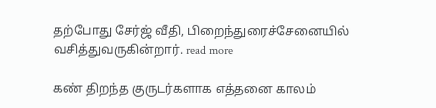தற்போது சேர்ஜ் வீதி, பிறைந்துரைச்சேனையில் வசித்துவருகின்றார். read more

கண் திறந்த குருடர்களாக எத்தனை காலம்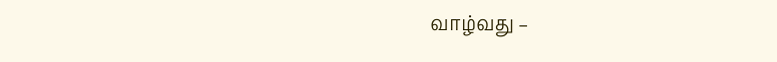வாழ்வது –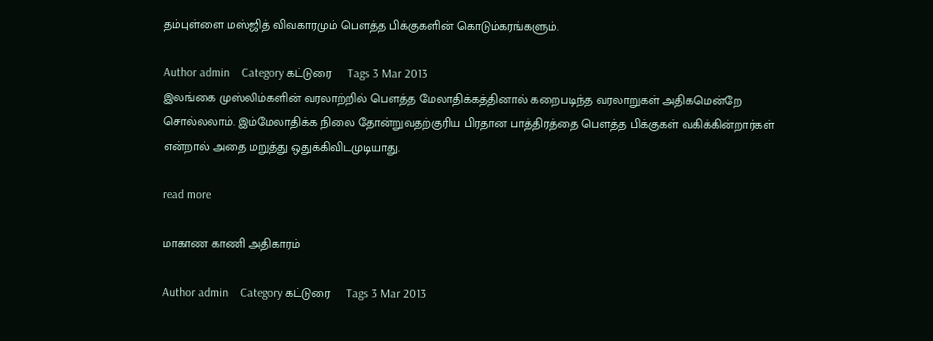தம்புள்ளை மஸ்ஜித் விவகாரமும் பௌத்த பிக்குகளின் கொடும்கரங்களும்.

Author admin    Category கட்டுரை     Tags 3 Mar 2013
இலங்கை முஸ்லிம்களின் வரலாற்றில் பௌத்த மேலாதிக்கத்தினால் கறைபடிந்த வரலாறுகள் அதிகமென்றே சொல்லலாம். இம்மேலாதிக்க நிலை தோன்றுவதற்குரிய பிரதான பாத்திரத்தை பௌத்த பிக்குகள் வகிக்கின்றார்கள் என்றால் அதை மறுத்து ஒதுக்கிவிடமுடியாது.

read more

மாகாண காணி அதிகாரம்

Author admin    Category கட்டுரை     Tags 3 Mar 2013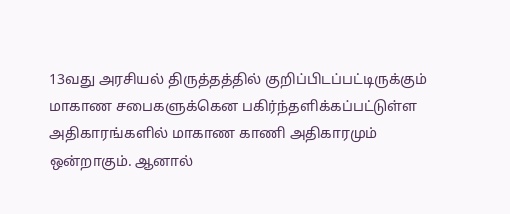13வது அரசியல் திருத்தத்தில் குறிப்பிடப்பட்டிருக்கும் மாகாண சபைகளுக்கென பகிர்ந்தளிக்கப்பட்டுள்ள அதிகாரங்களில் மாகாண காணி அதிகாரமும் ஒன்றாகும். ஆனால்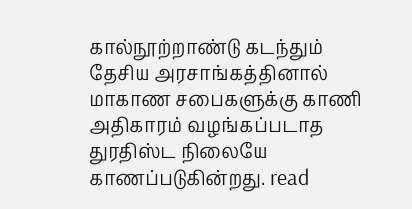கால்நூற்றாண்டு கடந்தும் தேசிய அரசாங்கத்தினால் மாகாண சபைகளுக்கு காணி அதிகாரம் வழங்கப்படாத துரதிஸ்ட நிலையே காணப்படுகின்றது. read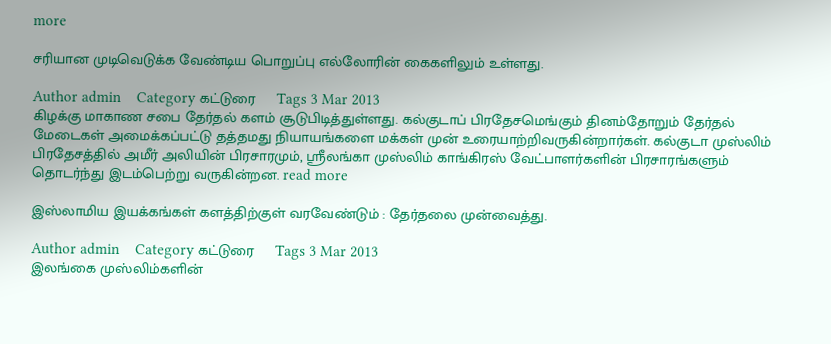more

சரியான முடிவெடுக்க வேண்டிய பொறுப்பு எல்லோரின் கைகளிலும் உள்ளது.

Author admin    Category கட்டுரை     Tags 3 Mar 2013
கிழக்கு மாகாண சபை தேர்தல் களம் சூடுபிடித்துள்ளது. கல்குடாப் பிரதேசமெங்கும் தினம்தோறும் தேர்தல் மேடைகள் அமைக்கப்பட்டு தத்தமது நியாயங்களை மக்கள் முன் உரையாற்றிவருகின்றார்கள். கல்குடா முஸ்லிம் பிரதேசத்தில் அமீர் அலியின் பிரசாரமும், ஸ்ரீலங்கா முஸ்லிம் காங்கிரஸ் வேட்பாளர்களின் பிரசாரங்களும் தொடர்ந்து இடம்பெற்று வருகின்றன. read more

இஸ்லாமிய இயக்கங்கள் களத்திற்குள் வரவேண்டும் : தேர்தலை முன்வைத்து.

Author admin    Category கட்டுரை     Tags 3 Mar 2013
இலங்கை முஸ்லிம்களின்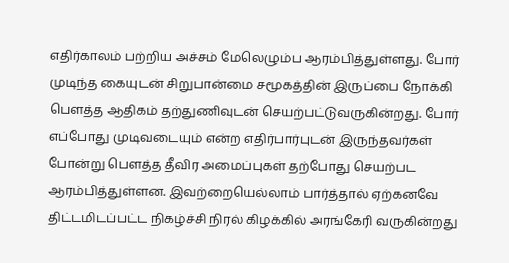எதிர்காலம் பற்றிய அச்சம் மேலெழும்ப ஆரம்பித்துள்ளது. போர் முடிந்த கையுடன் சிறுபான்மை சமூகத்தின் இருப்பை நோக்கி பௌத்த ஆதிகம் தற்துணிவுடன் செயற்பட்டுவருகின்றது. போர் எப்போது முடிவடையும் என்ற எதிர்பார்புடன் இருந்தவர்கள் போன்று பௌத்த தீவிர அமைப்புகள் தற்போது செயற்பட ஆரம்பித்துள்ளன. இவற்றையெல்லாம் பார்த்தால் ஏற்கனவே திட்டமிடப்பட்ட நிகழ்ச்சி நிரல் கிழக்கில் அரங்கேரி வருகின்றது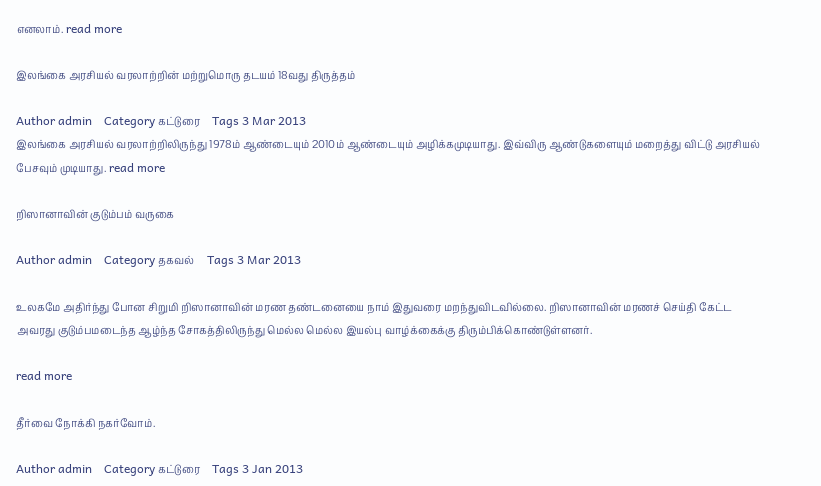எனலாம். read more

இலங்கை அரசியல் வரலாற்றின் மற்றுமொரு தடயம் 18வது திருத்தம்

Author admin    Category கட்டுரை     Tags 3 Mar 2013
இலங்கை அரசியல் வரலாற்றிலிருந்து 1978ம் ஆண்டையும் 2010ம் ஆண்டையும் அழிக்கமுடியாது. இவ்விரு ஆண்டுகளையும் மறைத்து விட்டு அரசியல் பேசவும் முடியாது. read more

றிஸானாவின் குடும்பம் வருகை

Author admin    Category தகவல்     Tags 3 Mar 2013

உலகமே அதிர்ந்து போன சிறுமி றிஸானாவின் மரண தண்டனையை நாம் இதுவரை மறந்துவிடவில்லை. றிஸானாவின் மரணச் செய்தி கேட்ட அவரது குடும்பமடைந்த ஆழ்ந்த சோகத்திலிருந்து மெல்ல மெல்ல இயல்பு வாழ்க்கைக்கு திரும்பிக்கொண்டுள்ளனர்.

read more

தீர்வை நோக்கி நகர்வோம்.

Author admin    Category கட்டுரை     Tags 3 Jan 2013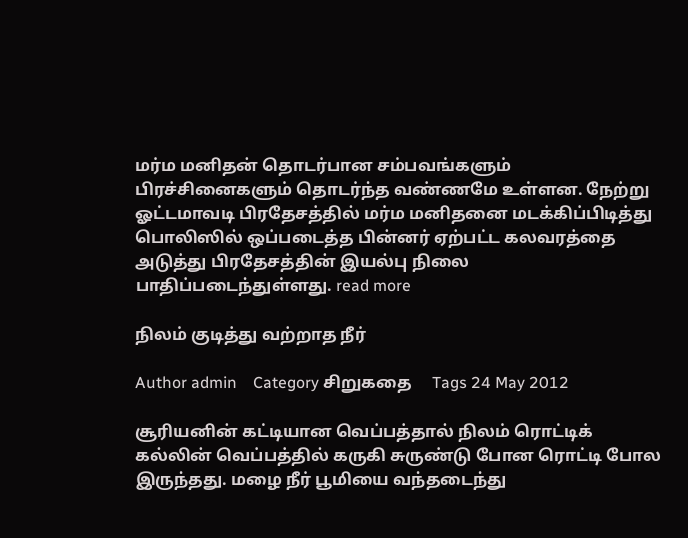மர்ம மனிதன் தொடர்பான சம்பவங்களும் பிரச்சினைகளும் தொடர்ந்த வண்ணமே உள்ளன. நேற்று ஓட்டமாவடி பிரதேசத்தில் மர்ம மனிதனை மடக்கிப்பிடித்து பொலிஸில் ஒப்படைத்த பின்னர் ஏற்பட்ட கலவரத்தை அடுத்து பிரதேசத்தின் இயல்பு நிலை பாதிப்படைந்துள்ளது. read more

நிலம் குடித்து வற்றாத நீர்

Author admin    Category சிறுகதை     Tags 24 May 2012

சூரியனின் கட்டியான வெப்பத்தால் நிலம் ரொட்டிக் கல்லின் வெப்பத்தில் கருகி சுருண்டு போன ரொட்டி போல இருந்தது. மழை நீர் பூமியை வந்தடைந்து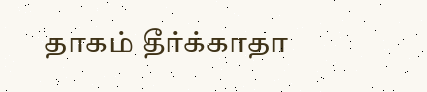தாகம் தீர்க்காதா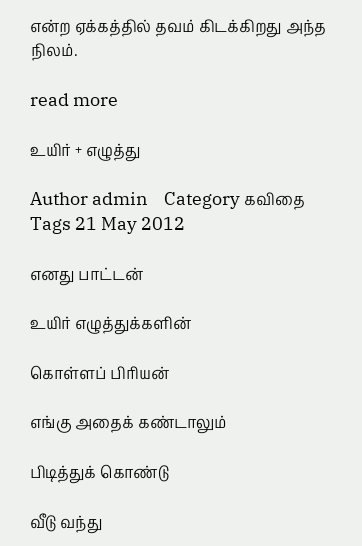என்ற ஏக்கத்தில் தவம் கிடக்கிறது அந்த நிலம்.

read more

உயிர் + எழுத்து

Author admin    Category கவிதை     Tags 21 May 2012

எனது பாட்டன்

உயிர் எழுத்துக்களின்

கொள்ளப் பிரியன்

எங்கு அதைக் கண்டாலும்

பிடித்துக் கொண்டு

வீடு வந்து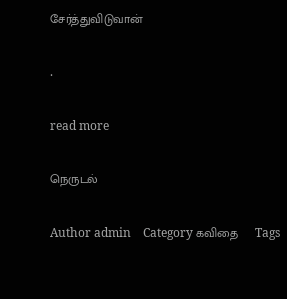சேர்த்துவிடுவான்

.

read more

நெருடல்

Author admin    Category கவிதை     Tags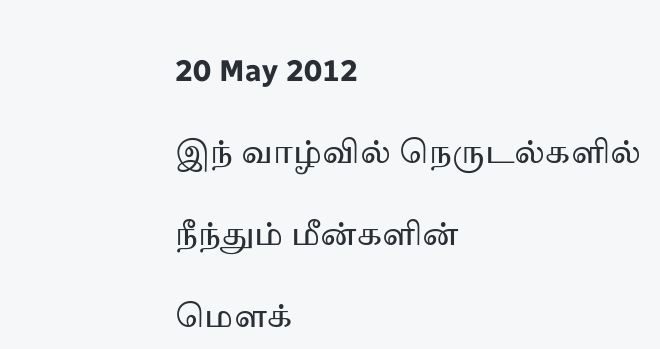20 May 2012

இந் வாழ்வில் நெருடல்களில்

நீந்தும் மீன்களின்

மௌக்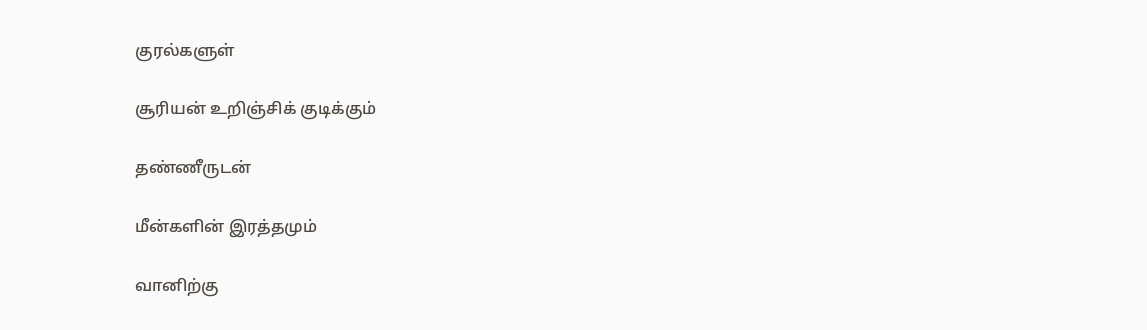குரல்களுள்

சூரியன் உறிஞ்சிக் குடிக்கும்

தண்ணீருடன்

மீன்களின் இரத்தமும்

வானிற்கு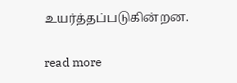உயர்த்தப்படுகின்றன.

read more